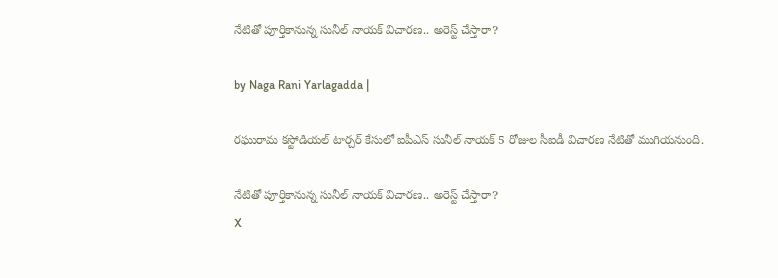నేటితో పూర్తికానున్న సునీల్ నాయక్ విచారణ.. అరెస్ట్ చేస్తారా?

by Naga Rani Yarlagadda |

రఘురామ కస్టోడియల్ టార్చర్ కేసులో ఐపీఎస్ సునీల్ నాయక్ 5 రోజుల సీఐడీ విచారణ నేటితో ముగియనుంది.

నేటితో పూర్తికానున్న సునీల్ నాయక్ విచారణ.. అరెస్ట్ చేస్తారా?
X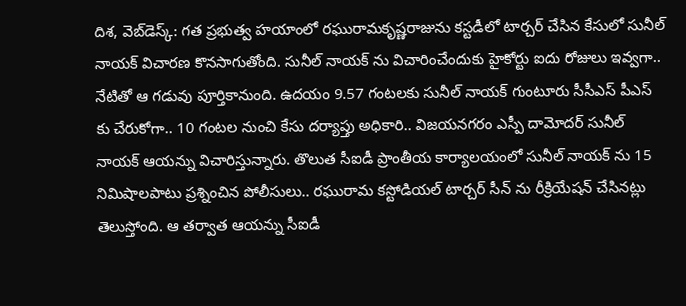దిశ, వెబ్‌డెస్క్: గత ప్రభుత్వ హయాంలో రఘురామకృష్ణరాజును కస్టడీలో టార్చర్ చేసిన కేసులో సునీల్ నాయక్ విచారణ కొనసాగుతోంది. సునీల్ నాయక్ ను విచారించేందుకు హైకోర్టు ఐదు రోజులు ఇవ్వగా.. నేటితో ఆ గడువు పూర్తికానుంది. ఉదయం 9.57 గంటలకు సునీల్ నాయక్ గుంటూరు సీసీఎస్ పీఎస్ కు చేరుకోగా.. 10 గంటల నుంచి కేసు దర్యాప్తు అధికారి.. విజయనగరం ఎస్పీ దామోదర్ సునీల్ నాయక్ ఆయన్ను విచారిస్తున్నారు. తొలుత సీఐడీ ప్రాంతీయ కార్యాలయంలో సునీల్ నాయక్ ను 15 నిమిషాలపాటు ప్రశ్నించిన పోలీసులు.. రఘురామ కస్టోడియల్ టార్చర్ సీన్ ను రీక్రియేషన్ చేసినట్లు తెలుస్తోంది. ఆ తర్వాత ఆయన్ను సీఐడీ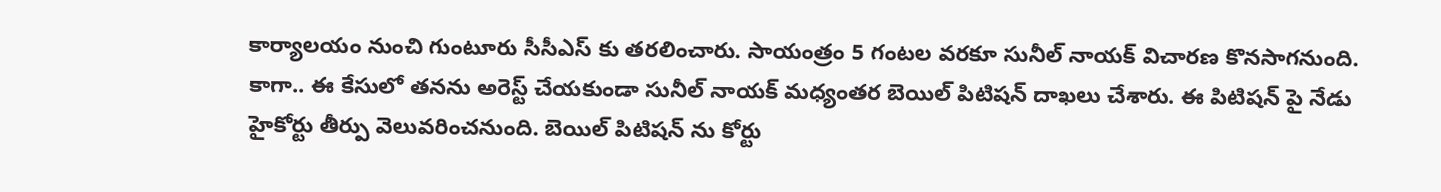కార్యాలయం నుంచి గుంటూరు సీసీఎస్ కు తరలించారు. సాయంత్రం 5 గంటల వరకూ సునీల్ నాయక్ విచారణ కొనసాగనుంది. కాగా.. ఈ కేసులో తనను అరెస్ట్ చేయకుండా సునీల్ నాయక్ మధ్యంతర బెయిల్ పిటిషన్ దాఖలు చేశారు. ఈ పిటిషన్ పై నేడు హైకోర్టు తీర్పు వెలువరించనుంది. బెయిల్ పిటిషన్ ను కోర్టు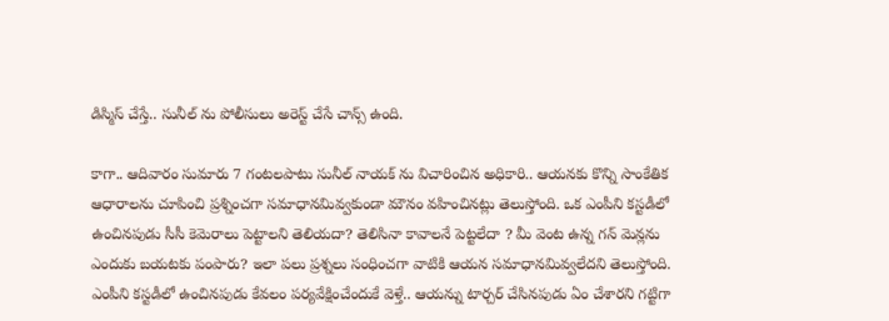డిస్మిస్ చేస్తే.. సునీల్ ను పోలీసులు అరెస్ట్ చేసే చాన్స్ ఉంది.

కాగా.. ఆదివారం సుమారు 7 గంటలపాటు సునీల్ నాయక్ ను విచారించిన అధికారి.. ఆయనకు కొన్ని సాంకేతిక ఆధారాలను చూపించి ప్రశ్నించగా సమాధానమివ్వకుండా మౌనం వహించినట్లు తెలుస్తోంది. ఒక ఎంపీని కస్టడీలో ఉంచినపుడు సీసీ కెమెరాలు పెట్టాలని తెలియదా? తెలిసినా కావాలనే పెట్టలేదా ? మీ వెంట ఉన్న గన్ మెన్లను ఎందుకు బయటకు పంపారు? ఇలా పలు ప్రశ్నలు సంధించగా వాటికి ఆయన సమాధానమివ్వలేదని తెలుస్తోంది. ఎంపీని కస్టడీలో ఉంచినపుడు కేవలం పర్యవేక్షించేందుకే వెళ్తే.. ఆయన్ను టార్చర్ చేసినపుడు ఏం చేశారని గట్టిగా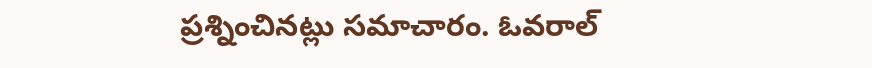ప్రశ్నించినట్లు సమాచారం. ఓవరాల్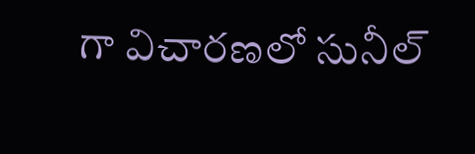గా విచారణలో సునీల్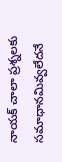నాయక్ చాలా ప్రశ్నలకు సమాధానమివ్వలేదనే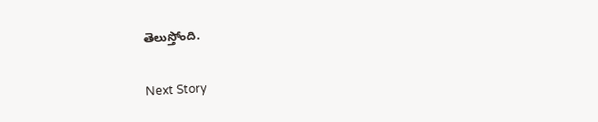తెలుస్తోంది.

Next Story